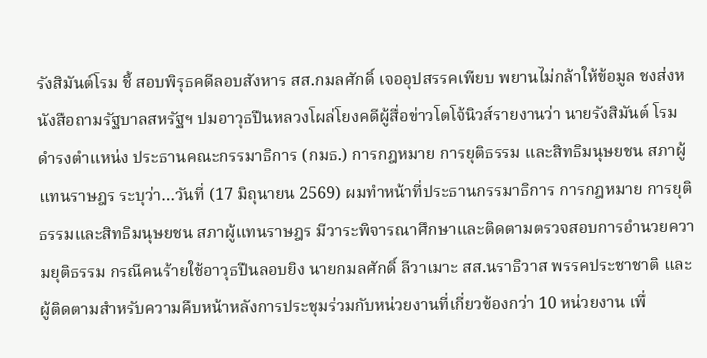รังสิมันต์โรม ชี้ สอบพิรุธคดีลอบสังหาร สส.กมลศักดิ์ เจออุปสรรคเพียบ พยานไม่กล้าให้ข้อมูล ชงส่งหนังสือถามรัฐบาลสหรัฐฯ ปมอาวุธปืนหลวงโผล่โยงคดีผู้สื่อข่าวโตโจ้นิวส์รายงานว่า นายรังสิมันต์ โรม ดำรงตำแหน่ง ประธานคณะกรรมาธิการ (กมธ.) การกฎหมาย การยุติธรรม และสิทธิมนุษยชน สภาผู้แทนราษฎร ระบุว่า…วันที่ (17 มิถุนายน 2569) ผมทำหน้าที่ประธานกรรมาธิการ การกฎหมาย การยุติธรรมและสิทธิมนุษยชน สภาผู้แทนราษฎร มีวาระพิจารณาศึกษาและติดตามตรวจสอบการอำนวยความยุติธรรม กรณีคนร้ายใช้อาวุธปืนลอบยิง นายกมลศักดิ์ ลีวาเมาะ สส.นราธิวาส พรรคประชาชาติ และผู้ติดตามสำหรับความคืบหน้าหลังการประชุมร่วมกับหน่วยงานที่เกี่ยวข้องกว่า 10 หน่วยงาน เพื่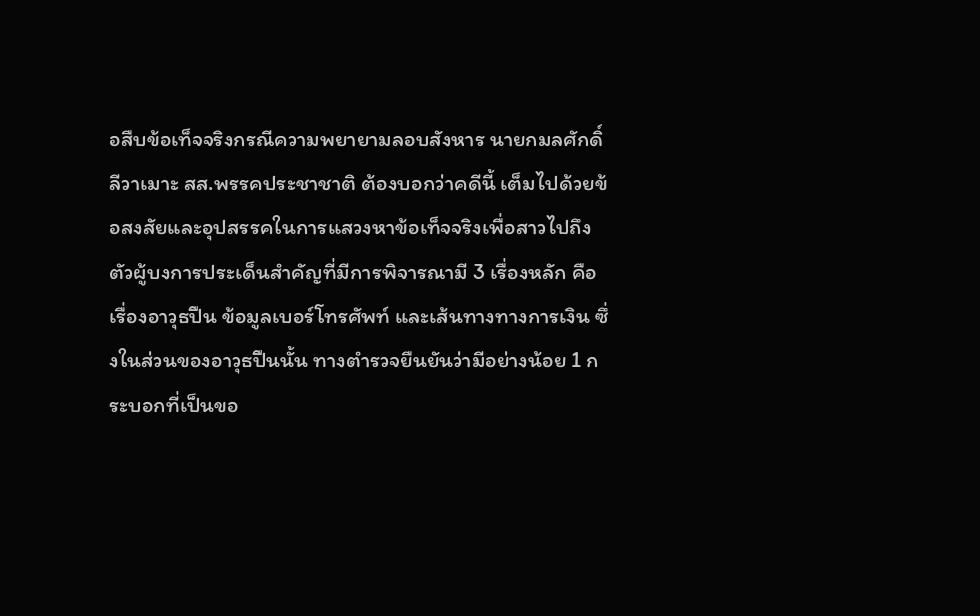อสืบข้อเท็จจริงกรณีความพยายามลอบสังหาร นายกมลศักดิ์ ลีวาเมาะ สส.พรรคประชาชาติ ต้องบอกว่าคดีนี้ เต็มไปด้วยข้อสงสัยและอุปสรรคในการแสวงหาข้อเท็จจริงเพื่อสาวไปถึงตัวผู้บงการประเด็นสำคัญที่มีการพิจารณามี 3 เรื่องหลัก คือ เรื่องอาวุธปืน ข้อมูลเบอร์โทรศัพท์ และเส้นทางทางการเงิน ซึ่งในส่วนของอาวุธปืนนั้น ทางตำรวจยืนยันว่ามีอย่างน้อย 1 กระบอกที่เป็นขอ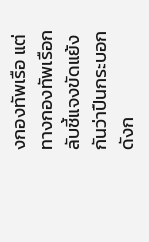งกองทัพเรือ แต่ทางกองทัพเรือกลับชี้แจงขัดแย้งกันว่าปืนกระบอกดังก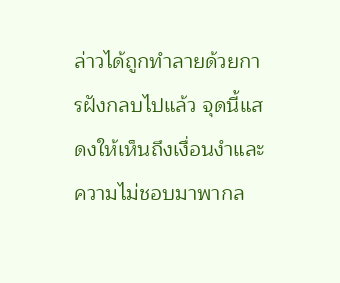ล่าวได้ถูกทำลายด้วยการฝังกลบไปแล้ว จุดนี้แสดงให้เห็นถึงเงื่อนงำและความไม่ชอบมาพากล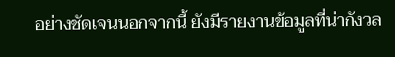อย่างชัดเจนนอกจากนี้ ยังมีรายงานข้อมูลที่น่ากังวล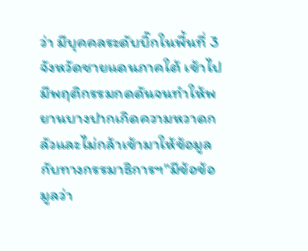ว่า มีบุคคลระดับบิ๊กในพื้นที่ 3 จังหวัดชายแดนภาคใต้ เข้าไปมีพฤติกรรมกดดันจนทำให้พยานบางปากเกิดความหวาดกลัวและไม่กล้าเข้ามาให้ข้อมูลกับทางกรรมาธิการฯ"มีข้อข้อมูลว่า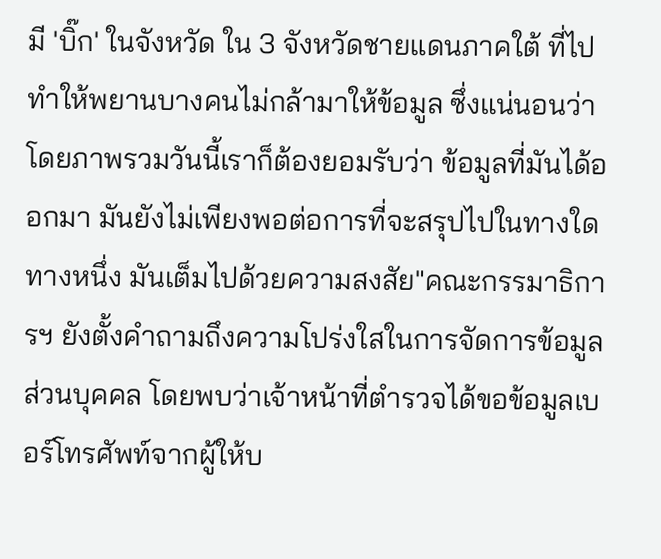มี 'บิ๊ก' ในจังหวัด ใน 3 จังหวัดชายแดนภาคใต้ ที่ไปทำให้พยานบางคนไม่กล้ามาให้ข้อมูล ซึ่งแน่นอนว่าโดยภาพรวมวันนี้เราก็ต้องยอมรับว่า ข้อมูลที่มันได้ออกมา มันยังไม่เพียงพอต่อการที่จะสรุปไปในทางใดทางหนึ่ง มันเต็มไปด้วยความสงสัย"คณะกรรมาธิการฯ ยังตั้งคำถามถึงความโปร่งใสในการจัดการข้อมูลส่วนบุคคล โดยพบว่าเจ้าหน้าที่ตำรวจได้ขอข้อมูลเบอร์โทรศัพท์จากผู้ให้บ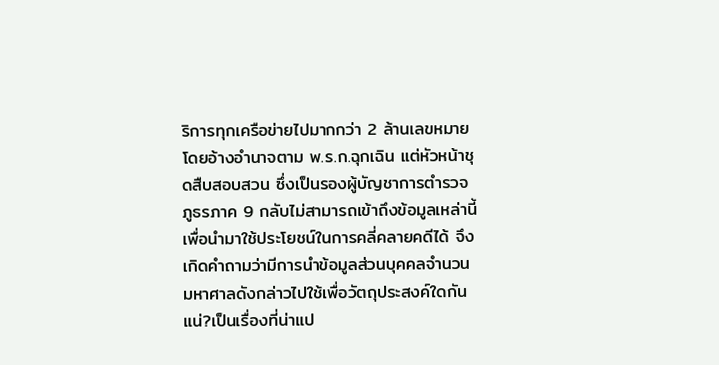ริการทุกเครือข่ายไปมากกว่า 2 ล้านเลขหมาย โดยอ้างอำนาจตาม พ.ร.ก.ฉุกเฉิน แต่หัวหน้าชุดสืบสอบสวน ซึ่งเป็นรองผู้บัญชาการตำรวจภูธรภาค 9 กลับไม่สามารถเข้าถึงข้อมูลเหล่านี้เพื่อนำมาใช้ประโยชน์ในการคลี่คลายคดีได้ จึงเกิดคำถามว่ามีการนำข้อมูลส่วนบุคคลจำนวนมหาศาลดังกล่าวไปใช้เพื่อวัตถุประสงค์ใดกันแน่?เป็นเรื่องที่น่าแป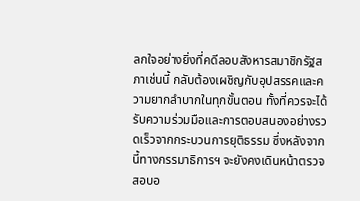ลกใจอย่างยิ่งที่คดีลอบสังหารสมาชิกรัฐสภาเช่นนี้ กลับต้องเผชิญกับอุปสรรคและความยากลำบากในทุกขั้นตอน ทั้งที่ควรจะได้รับความร่วมมือและการตอบสนองอย่างรวดเร็วจากกระบวนการยุติธรรม ซึ่งหลังจากนี้ทางกรรมาธิการฯ จะยังคงเดินหน้าตรวจสอบอ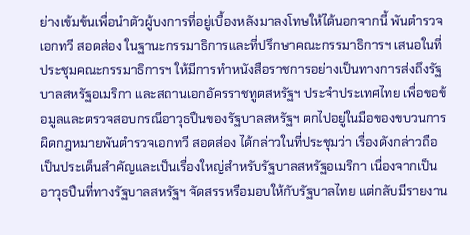ย่างเข้มข้นเพื่อนำตัวผู้บงการที่อยู่เบื้องหลังมาลงโทษให้ได้นอกจากนี้ พันตำรวจเอกทวี สอดส่อง ในฐานะกรรมาธิการและที่ปรึกษาคณะกรรมาธิการฯ เสนอในที่ประชุมคณะกรรมาธิการฯ ให้มีการทำหนังสือราชการอย่างเป็นทางการส่งถึงรัฐบาลสหรัฐอเมริกา และสถานเอกอัครราชทูตสหรัฐฯ ประจำประเทศไทย เพื่อขอข้อมูลและตรวจสอบกรณีอาวุธปืนของรัฐบาลสหรัฐฯ ตกไปอยู่ในมือของขบวนการผิดกฎหมายพันตำรวจเอกทวี สอดส่อง ได้กล่าวในที่ประชุมว่า เรื่องดังกล่าวถือเป็นประเด็นสำคัญและเป็นเรื่องใหญ่สำหรับรัฐบาลสหรัฐอเมริกา เนื่องจากเป็นอาวุธปืนที่ทางรัฐบาลสหรัฐฯ จัดสรรหรือมอบให้กับรัฐบาลไทย แต่กลับมีรายงาน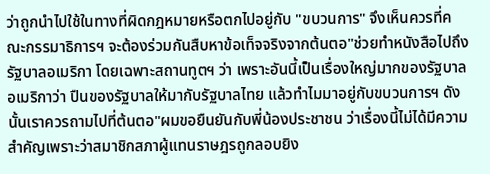ว่าถูกนำไปใช้ในทางที่ผิดกฎหมายหรือตกไปอยู่กับ "ขบวนการ" จึงเห็นควรที่คณะกรรมาธิการฯ จะต้องร่วมกันสืบหาข้อเท็จจริงจากต้นตอ"ช่วยทำหนังสือไปถึงรัฐบาลอเมริกา โดยเฉพาะสถานทูตฯ ว่า เพราะอันนี้เป็นเรื่องใหญ่มากของรัฐบาลอเมริกาว่า ปืนของรัฐบาลให้มากับรัฐบาลไทย แล้วทำไมมาอยู่กับขบวนการฯ ดังนั้นเราควรถามไปที่ต้นตอ"ผมขอยืนยันกับพี่น้องประชาชน ว่าเรื่องนี้ไม่ได้มีความสำคัญเพราะว่าสมาชิกสภาผู้แทนราษฎรถูกลอบยิง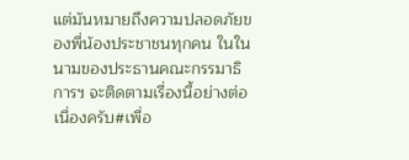แต่มันหมายถึงความปลอดภัยของพี่น้องประชาชนทุกคน ในในนามของประธานคณะกรรมาธิการฯ จะติดตามเรื่องนี้อย่างต่อเนื่องครับ#เพื่อ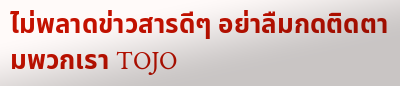ไม่พลาดข่าวสารดีๆ อย่าลืมกดติดตามพวกเรา TOJO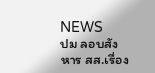NEWS
ปม ลอบสังหาร สส.เรื่อง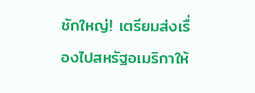ชักใหญ่! เตรียมส่งเรื่องไปสหรัฐอเมริกาให้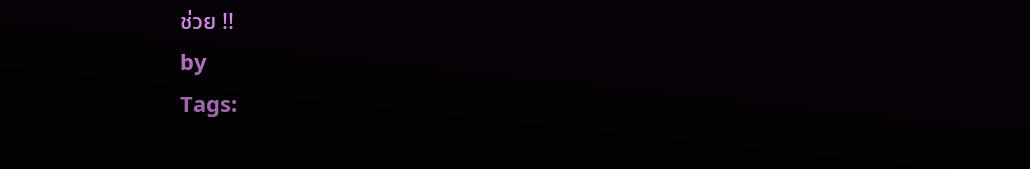ช่วย !!
by
Tags: